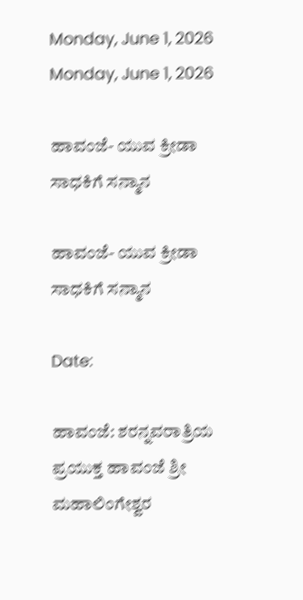Monday, June 1, 2026
Monday, June 1, 2026

ಹಾವಂಜೆ- ಯುವ ಕ್ರೀಡಾ ಸಾಧಕಿಗೆ ಸನ್ಮಾನ

ಹಾವಂಜೆ- ಯುವ ಕ್ರೀಡಾ ಸಾಧಕಿಗೆ ಸನ್ಮಾನ

Date:

ಹಾವಂಜೆ: ಶರನ್ನವರಾತ್ರಿಯ ಪ್ರಯುಕ್ತ ಹಾವಂಜೆ ಶ್ರೀ ಮಹಾಲಿಂಗೇಶ್ವರ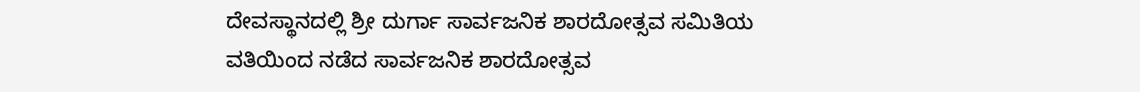ದೇವಸ್ಥಾನದಲ್ಲಿ ಶ್ರೀ ದುರ್ಗಾ ಸಾರ್ವಜನಿಕ ಶಾರದೋತ್ಸವ ಸಮಿತಿಯ ವತಿಯಿಂದ ನಡೆದ ಸಾರ್ವಜನಿಕ ಶಾರದೋತ್ಸವ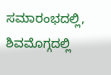ಸಮಾರಂಭದಲ್ಲಿ, ಶಿವಮೊಗ್ಗದಲ್ಲಿ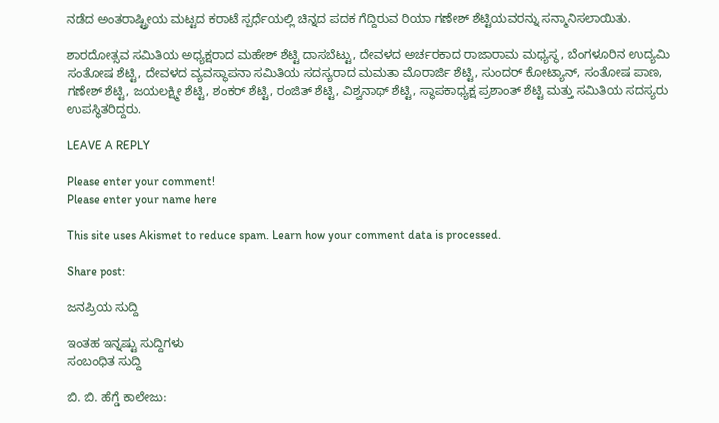ನಡೆದ ಅಂತರಾಷ್ಟ್ರೀಯ ಮಟ್ಟದ ಕರಾಟೆ ಸ್ಪರ್ಧೆಯಲ್ಲಿ ಚಿನ್ನದ ಪದಕ ಗೆದ್ದಿರುವ ರಿಯಾ ಗಣೇಶ್ ಶೆಟ್ಟಿಯವರನ್ನು ಸನ್ಮಾನಿಸಲಾಯಿತು.

ಶಾರದೋತ್ಸವ ಸಮಿತಿಯ ಅಧ್ಯಕ್ಷರಾದ ಮಹೇಶ್ ಶೆಟ್ಟಿ ದಾಸಬೆಟ್ಟು, ದೇವಳದ ಅರ್ಚರಕಾದ ರಾಜಾರಾಮ ಮಧ್ಯಸ್ಥ, ಬೆಂಗಳೂರಿನ ಉದ್ಯಮಿ ಸಂತೋಷ ಶೆಟ್ಟಿ, ದೇವಳದ ವ್ಯವಸ್ಥಾಪನಾ ಸಮಿತಿಯ ಸದಸ್ಯರಾದ ಮಮತಾ ಮೊರಾರ್ಜಿ ಶೆಟ್ಟಿ, ಸುಂದರ್ ಕೋಟ್ಯಾನ್, ಸಂತೋಷ ಪಾಣ, ಗಣೇಶ್ ಶೆಟ್ಟಿ, ಜಯಲಕ್ಷ್ಮೀ ಶೆಟ್ಟಿ, ಶಂಕರ್ ಶೆಟ್ಟಿ, ರಂಜಿತ್ ಶೆಟ್ಟಿ, ವಿಶ್ವನಾಥ್ ಶೆಟ್ಟಿ, ಸ್ಥಾಪಕಾಧ್ಯಕ್ಷ ಪ್ರಶಾಂತ್ ಶೆಟ್ಟಿ ಮತ್ತು ಸಮಿತಿಯ ಸದಸ್ಯರು ಉಪಸ್ಥಿತರಿದ್ದರು.

LEAVE A REPLY

Please enter your comment!
Please enter your name here

This site uses Akismet to reduce spam. Learn how your comment data is processed.

Share post:

ಜನಪ್ರಿಯ ಸುದ್ದಿ

ಇಂತಹ ಇನ್ನಷ್ಟು ಸುದ್ದಿಗಳು
ಸಂಬಂಧಿತ ಸುದ್ದಿ

ಬಿ. ಬಿ. ಹೆಗ್ಡೆ ಕಾಲೇಜು: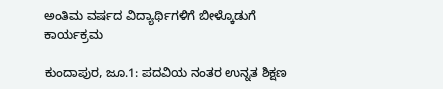ಅಂತಿಮ ವರ್ಷದ ವಿದ್ಯಾರ್ಥಿಗಳಿಗೆ ಬೀಳ್ಕೊಡುಗೆ ಕಾರ್ಯಕ್ರಮ

ಕುಂದಾಪುರ, ಜೂ.1: ಪದವಿಯ ನಂತರ ಉನ್ನತ ಶಿಕ್ಷಣ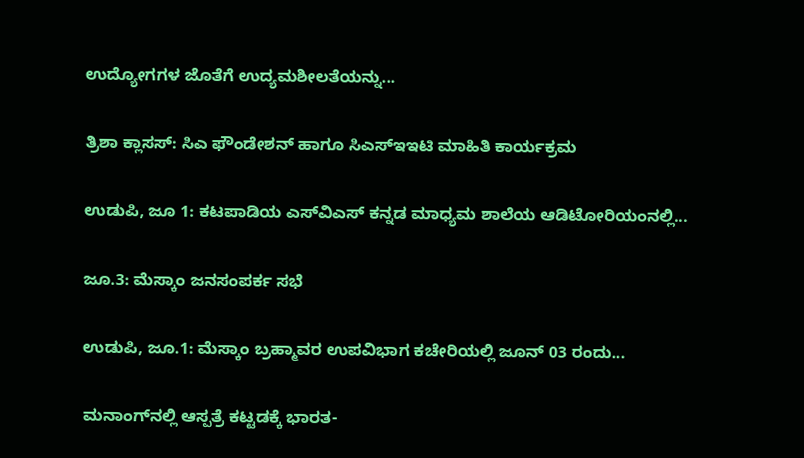ಉದ್ಯೋಗಗಳ ಜೊತೆಗೆ ಉದ್ಯಮಶೀಲತೆಯನ್ನು...

ತ್ರಿಶಾ ಕ್ಲಾಸಸ್: ಸಿಎ ಫೌಂಡೇಶನ್ ಹಾಗೂ ಸಿಎಸ್‌ಇಇಟಿ ಮಾಹಿತಿ ಕಾರ್ಯಕ್ರಮ

ಉಡುಪಿ, ಜೂ 1: ಕಟಪಾಡಿಯ ಎಸ್‌ವಿಎಸ್ ಕನ್ನಡ ಮಾಧ್ಯಮ ಶಾಲೆಯ ಆಡಿಟೋರಿಯಂನಲ್ಲಿ...

ಜೂ.3: ಮೆಸ್ಕಾಂ ಜನಸಂಪರ್ಕ ಸಭೆ

ಉಡುಪಿ, ಜೂ.1: ಮೆಸ್ಕಾಂ ಬ್ರಹ್ಮಾವರ ಉಪವಿಭಾಗ ಕಚೇರಿಯಲ್ಲಿ ಜೂನ್ 03 ರಂದು...

ಮನಾಂಗ್‌ನಲ್ಲಿ ಆಸ್ಪತ್ರೆ ಕಟ್ಟಡಕ್ಕೆ ಭಾರತ-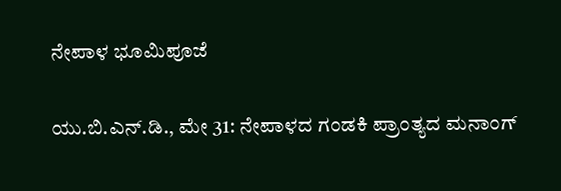ನೇಪಾಳ ಭೂಮಿಪೂಜೆ

ಯು.ಬಿ.ಎನ್.ಡಿ., ಮೇ 31: ನೇಪಾಳದ ಗಂಡಕಿ ಪ್ರಾಂತ್ಯದ ಮನಾಂಗ್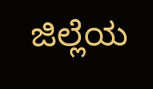ಜಿಲ್ಲೆಯ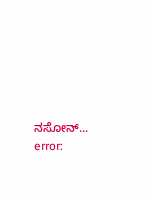ನಸೋನ್...
error: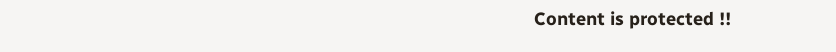Content is protected !!